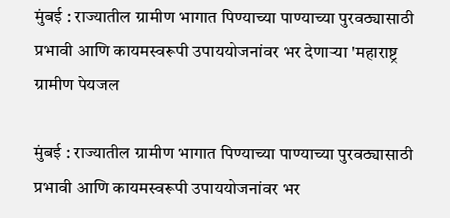मुंबई : राज्यातील ग्रामीण भागात पिण्याच्या पाण्याच्या पुरवठ्यासाठी प्रभावी आणि कायमस्वरूपी उपाययोजनांवर भर देणाऱ्या 'महाराष्ट्र ग्रामीण पेयजल

मुंबई : राज्यातील ग्रामीण भागात पिण्याच्या पाण्याच्या पुरवठ्यासाठी प्रभावी आणि कायमस्वरूपी उपाययोजनांवर भर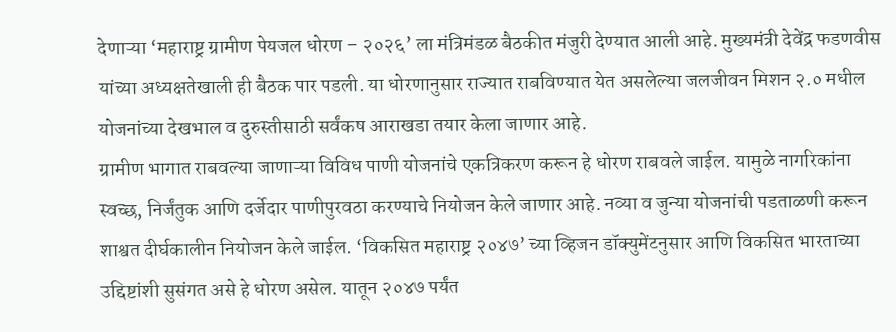देणाऱ्या ‘महाराष्ट्र ग्रामीण पेयजल धोरण – २०२६’ ला मंत्रिमंडळ बैठकीत मंजुरी देण्यात आली आहे. मुख्यमंत्री देवेंद्र फडणवीस यांच्या अध्यक्षतेखाली ही बैठक पार पडली. या धोरणानुसार राज्यात राबविण्यात येत असलेल्या जलजीवन मिशन २.० मधील योजनांच्या देखभाल व दुरुस्तीसाठी सर्वंकष आराखडा तयार केला जाणार आहे.
ग्रामीण भागात राबवल्या जाणाऱ्या विविध पाणी योजनांचे एकत्रिकरण करून हे धोरण राबवले जाईल. यामुळे नागरिकांना स्वच्छ, निर्जंतुक आणि दर्जेदार पाणीपुरवठा करण्याचे नियोजन केले जाणार आहे. नव्या व जुन्या योजनांची पडताळणी करून शाश्वत दीर्घकालीन नियोजन केले जाईल. ‘विकसित महाराष्ट्र २०४७’ च्या व्हिजन डॉक्युमेंटनुसार आणि विकसित भारताच्या उद्दिष्टांशी सुसंगत असे हे धोरण असेल. यातून २०४७ पर्यंत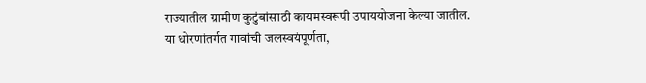राज्यातील ग्रामीण कुटुंबांसाठी कायमस्वरूपी उपाययोजना केल्या जातील.
या धोरणांतर्गत गावांची जलस्वयंपूर्णता,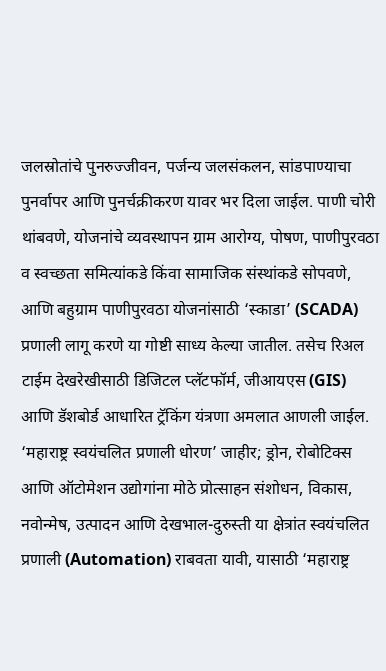जलस्रोतांचे पुनरुज्जीवन, पर्जन्य जलसंकलन, सांडपाण्याचा पुनर्वापर आणि पुनर्चक्रीकरण यावर भर दिला जाईल. पाणी चोरी थांबवणे, योजनांचे व्यवस्थापन ग्राम आरोग्य, पोषण, पाणीपुरवठा व स्वच्छता समित्यांकडे किंवा सामाजिक संस्थांकडे सोपवणे, आणि बहुग्राम पाणीपुरवठा योजनांसाठी ‘स्काडा’ (SCADA) प्रणाली लागू करणे या गोष्टी साध्य केल्या जातील. तसेच रिअल टाईम देखरेखीसाठी डिजिटल प्लॅटफॉर्म, जीआयएस (GIS) आणि डॅशबोर्ड आधारित ट्रॅकिंग यंत्रणा अमलात आणली जाईल.
‘महाराष्ट्र स्वयंचलित प्रणाली धोरण’ जाहीर; ड्रोन, रोबोटिक्स आणि ऑटोमेशन उद्योगांना मोठे प्रोत्साहन संशोधन, विकास, नवोन्मेष, उत्पादन आणि देखभाल-दुरुस्ती या क्षेत्रांत स्वयंचलित प्रणाली (Automation) राबवता यावी, यासाठी ‘महाराष्ट्र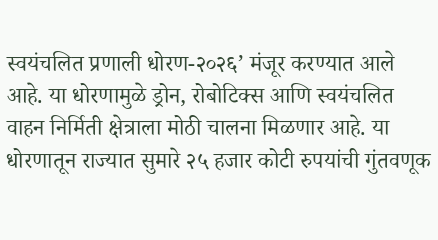स्वयंचलित प्रणाली धोरण-२०२६’ मंजूर करण्यात आले आहे. या धोरणामुळे ड्रोन, रोबोटिक्स आणि स्वयंचलित वाहन निर्मिती क्षेत्राला मोठी चालना मिळणार आहे. या धोरणातून राज्यात सुमारे २५ हजार कोटी रुपयांची गुंतवणूक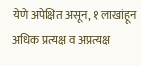येणे अपेक्षित असून, १ लाखांहून अधिक प्रत्यक्ष व अप्रत्यक्ष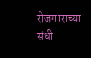रोजगाराच्या संधी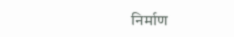निर्माण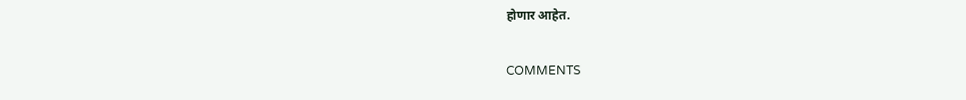होणार आहेत.

COMMENTS